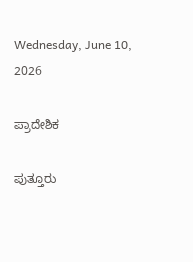Wednesday, June 10, 2026

ಪ್ರಾದೇಶಿಕ

ಪುತ್ತೂರು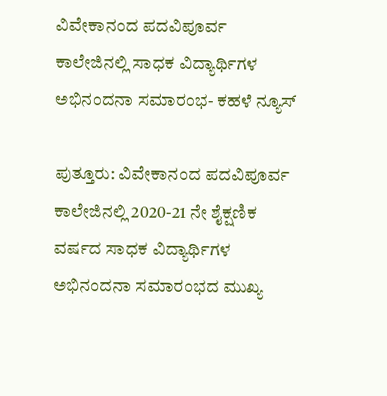ವಿವೇಕಾನಂದ ಪದವಿಪೂರ್ವ ಕಾಲೇಜಿನಲ್ಲಿ ಸಾಧಕ ವಿದ್ಯಾರ್ಥಿಗಳ ಅಭಿನಂದನಾ ಸಮಾರಂಭ- ಕಹಳೆ ನ್ಯೂಸ್

ಪುತ್ತೂರು: ವಿವೇಕಾನಂದ ಪದವಿಪೂರ್ವ ಕಾಲೇಜಿನಲ್ಲಿ 2020-21 ನೇ ಶೈಕ್ಷಣಿಕ ವರ್ಷದ ಸಾಧಕ ವಿದ್ಯಾರ್ಥಿಗಳ ಅಭಿನಂದನಾ ಸಮಾರಂಭದ ಮುಖ್ಯ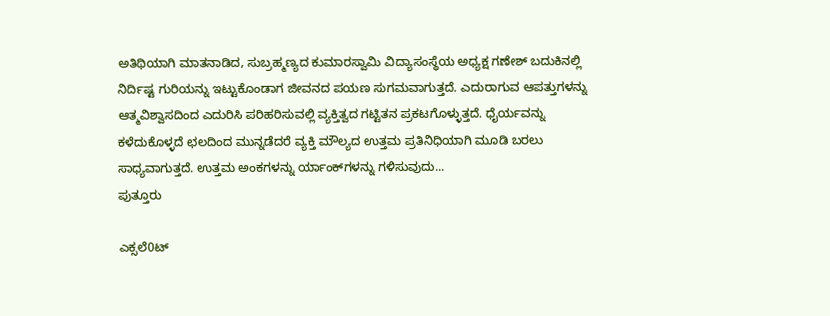ಅತಿಥಿಯಾಗಿ ಮಾತನಾಡಿದ, ಸುಬ್ರಹ್ಮಣ್ಯದ ಕುಮಾರಸ್ವಾಮಿ ವಿದ್ಯಾಸಂಸ್ಥೆಯ ಅಧ್ಯಕ್ಷ ಗಣೇಶ್ ಬದುಕಿನಲ್ಲಿ ನಿರ್ದಿಷ್ಟ ಗುರಿಯನ್ನು ಇಟ್ಟುಕೊಂಡಾಗ ಜೀವನದ ಪಯಣ ಸುಗಮವಾಗುತ್ತದೆ. ಎದುರಾಗುವ ಆಪತ್ತುಗಳನ್ನು ಆತ್ಮವಿಶ್ವಾಸದಿಂದ ಎದುರಿಸಿ ಪರಿಹರಿಸುವಲ್ಲಿ ವ್ಯಕ್ತಿತ್ವದ ಗಟ್ಟಿತನ ಪ್ರಕಟಗೊಳ್ಳುತ್ತದೆ. ಧೈರ್ಯವನ್ನು ಕಳೆದುಕೊಳ್ಳದೆ ಛಲದಿಂದ ಮುನ್ನಡೆದರೆ ವ್ಯಕ್ತಿ ಮೌಲ್ಯದ ಉತ್ತಮ ಪ್ರತಿನಿಧಿಯಾಗಿ ಮೂಡಿ ಬರಲು ಸಾಧ್ಯವಾಗುತ್ತದೆ. ಉತ್ತಮ ಅಂಕಗಳನ್ನು ರ್ಯಾಂಕ್‍ಗಳನ್ನು ಗಳಿಸುವುದು...
ಪುತ್ತೂರು

ಎಕ್ಸಲೆ0ಟ್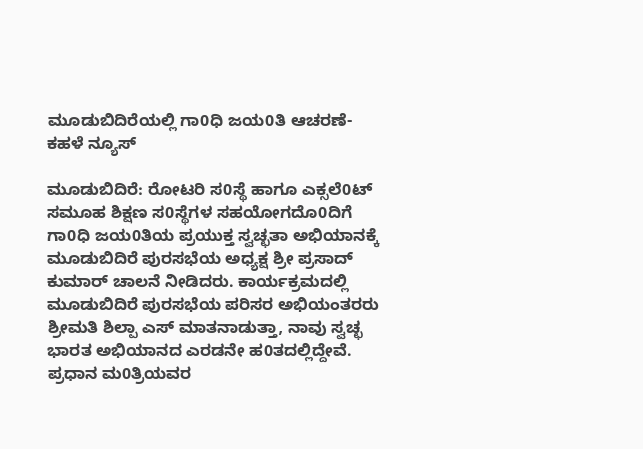ಮೂಡುಬಿದಿರೆಯಲ್ಲಿ ಗಾ0ಧಿ ಜಯ0ತಿ ಆಚರಣೆ- ಕಹಳೆ ನ್ಯೂಸ್

ಮೂಡುಬಿದಿರೆ: ರೋಟರಿ ಸ0ಸ್ಥೆ ಹಾಗೂ ಎಕ್ಸಲೆ0ಟ್ ಸಮೂಹ ಶಿಕ್ಷಣ ಸ0ಸ್ಥೆಗಳ ಸಹಯೋಗದೊ0ದಿಗೆ ಗಾ0ಧಿ ಜಯ0ತಿಯ ಪ್ರಯುಕ್ತ ಸ್ವಚ್ಛತಾ ಅಭಿಯಾನಕ್ಕೆ ಮೂಡುಬಿದಿರೆ ಪುರಸಭೆಯ ಅಧ್ಯಕ್ಷ ಶ್ರೀ ಪ್ರಸಾದ್ ಕುಮಾರ್ ಚಾಲನೆ ನೀಡಿದರು. ಕಾರ್ಯಕ್ರಮದಲ್ಲಿ ಮೂಡುಬಿದಿರೆ ಪುರಸಭೆಯ ಪರಿಸರ ಅಭಿಯಂತರರು ಶ್ರೀಮತಿ ಶಿಲ್ಪಾ ಎಸ್ ಮಾತನಾಡುತ್ತಾ, ನಾವು ಸ್ವಚ್ಛ ಭಾರತ ಅಭಿಯಾನದ ಎರಡನೇ ಹ0ತದಲ್ಲಿದ್ದೇವೆ. ಪ್ರಧಾನ ಮ0ತ್ರಿಯವರ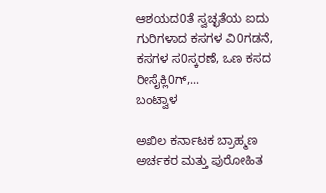ಆಶಯದ0ತೆ ಸ್ವಚ್ಛತೆಯ ಐದು ಗುರಿಗಳಾದ ಕಸಗಳ ವಿ0ಗಡನೆ, ಕಸಗಳ ಸ0ಸ್ಕರಣೆ, ಒಣ ಕಸದ ರೀಸೈಕ್ಲಿ0ಗ್,...
ಬಂಟ್ವಾಳ

ಅಖಿಲ ಕರ್ನಾಟಕ ಬ್ರಾಹ್ಮಣ ಅರ್ಚಕರ ಮತ್ತು ಪುರೋಹಿತ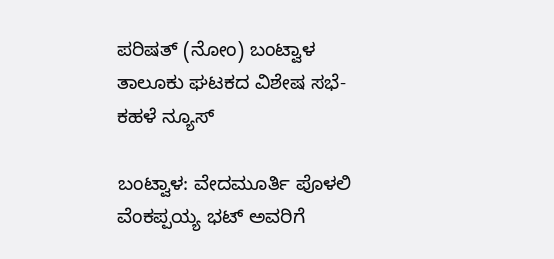ಪರಿಷತ್ (ನೋಂ) ಬಂಟ್ವಾಳ ತಾಲೂಕು ಘಟಕದ ವಿಶೇಷ ಸಭೆ-ಕಹಳೆ ನ್ಯೂಸ್

ಬಂಟ್ವಾಳ: ವೇದಮೂರ್ತಿ ಪೊಳಲಿ ವೆಂಕಪ್ಪಯ್ಯ ಭಟ್ ಅವರಿಗೆ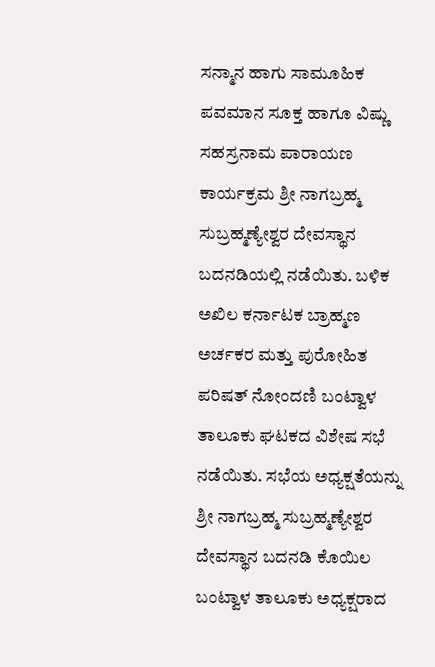ಸನ್ಮಾನ ಹಾಗು ಸಾಮೂಹಿಕ ಪವಮಾನ ಸೂಕ್ತ ಹಾಗೂ ವಿಷ್ಣು ಸಹಸ್ರನಾಮ ಪಾರಾಯಣ ಕಾರ್ಯಕ್ರಮ ಶ್ರೀ ನಾಗಬ್ರಹ್ಮ ಸುಬ್ರಹ್ಮಣ್ಯೇಶ್ವರ ದೇವಸ್ಥಾನ ಬದನಡಿಯಲ್ಲಿ ನಡೆಯಿತು. ಬಳಿಕ ಅಖಿಲ ಕರ್ನಾಟಕ ಬ್ರಾಹ್ಮಣ ಅರ್ಚಕರ ಮತ್ತು ಪುರೋಹಿತ ಪರಿಷತ್ ನೋಂದಣಿ ಬಂಟ್ವಾಳ ತಾಲೂಕು ಘಟಕದ ವಿಶೇಷ ಸಭೆ ನಡೆಯಿತು. ಸಭೆಯ ಅಧ್ಯಕ್ಷತೆಯನ್ನು ಶ್ರೀ ನಾಗಬ್ರಹ್ಮ ಸುಬ್ರಹ್ಮಣ್ಯೇಶ್ವರ ದೇವಸ್ಥಾನ ಬದನಡಿ ಕೊಯಿಲ ಬಂಟ್ವಾಳ ತಾಲೂಕು ಅಧ್ಯಕ್ಷರಾದ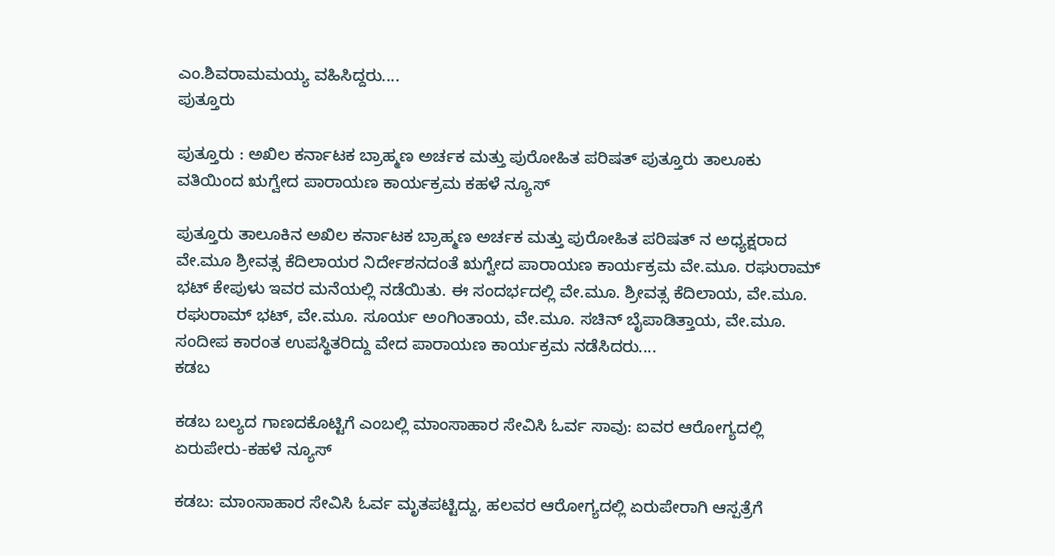ಎಂ.ಶಿವರಾಮಮಯ್ಯ ವಹಿಸಿದ್ದರು....
ಪುತ್ತೂರು

ಪುತ್ತೂರು : ಅಖಿಲ ಕರ್ನಾಟಕ ಬ್ರಾಹ್ಮಣ ಅರ್ಚಕ ಮತ್ತು ಪುರೋಹಿತ ಪರಿಷತ್ ಪುತ್ತೂರು ತಾಲೂಕು ವತಿಯಿಂದ ಋಗ್ವೇದ ಪಾರಾಯಣ ಕಾರ್ಯಕ್ರಮ ಕಹಳೆ ನ್ಯೂಸ್

ಪುತ್ತೂರು ತಾಲೂಕಿನ ಅಖಿಲ ಕರ್ನಾಟಕ ಬ್ರಾಹ್ಮಣ ಅರ್ಚಕ ಮತ್ತು ಪುರೋಹಿತ ಪರಿಷತ್ ನ ಅಧ್ಯಕ್ಷರಾದ ವೇ.ಮೂ ಶ್ರೀವತ್ಸ ಕೆದಿಲಾಯರ ನಿರ್ದೇಶನದಂತೆ ಋಗ್ವೇದ ಪಾರಾಯಣ ಕಾರ್ಯಕ್ರಮ ವೇ.ಮೂ. ರಘುರಾಮ್ ಭಟ್ ಕೇಪುಳು ಇವರ ಮನೆಯಲ್ಲಿ ನಡೆಯಿತು. ಈ ಸಂದರ್ಭದಲ್ಲಿ ವೇ.ಮೂ. ಶ್ರೀವತ್ಸ ಕೆದಿಲಾಯ, ವೇ.ಮೂ. ರಘುರಾಮ್ ಭಟ್, ವೇ.ಮೂ. ಸೂರ್ಯ ಅಂಗಿಂತಾಯ, ವೇ.ಮೂ. ಸಚಿನ್ ಬೈಪಾಡಿತ್ತಾಯ, ವೇ.ಮೂ. ಸಂದೀಪ ಕಾರಂತ ಉಪಸ್ಥಿತರಿದ್ದು ವೇದ ಪಾರಾಯಣ ಕಾರ್ಯಕ್ರಮ ನಡೆಸಿದರು....
ಕಡಬ

ಕಡಬ ಬಲ್ಯದ ಗಾಣದಕೊಟ್ಟಿಗೆ ಎಂಬಲ್ಲಿ ಮಾಂಸಾಹಾರ ಸೇವಿಸಿ ಓರ್ವ ಸಾವು: ಐವರ ಆರೋಗ್ಯದಲ್ಲಿ ಏರುಪೇರು-ಕಹಳೆ ನ್ಯೂಸ್

ಕಡಬ: ಮಾಂಸಾಹಾರ ಸೇವಿಸಿ ಓರ್ವ ಮೃತಪಟ್ಟಿದ್ದು, ಹಲವರ ಆರೋಗ್ಯದಲ್ಲಿ ಏರುಪೇರಾಗಿ ಆಸ್ಪತ್ರೆಗೆ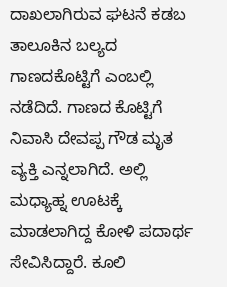ದಾಖಲಾಗಿರುವ ಘಟನೆ ಕಡಬ ತಾಲೂಕಿನ ಬಲ್ಯದ ಗಾಣದಕೊಟ್ಟಿಗೆ ಎಂಬಲ್ಲಿ ನಡೆದಿದೆ. ಗಾಣದ ಕೊಟ್ಟಿಗೆ ನಿವಾಸಿ ದೇವಪ್ಪ ಗೌಡ ಮೃತ ವ್ಯಕ್ತಿ ಎನ್ನಲಾಗಿದೆ. ಅಲ್ಲಿ ಮಧ್ಯಾಹ್ನ ಊಟಕ್ಕೆ ಮಾಡಲಾಗಿದ್ದ ಕೋಳಿ ಪದಾರ್ಥ ಸೇವಿಸಿದ್ದಾರೆ. ಕೂಲಿ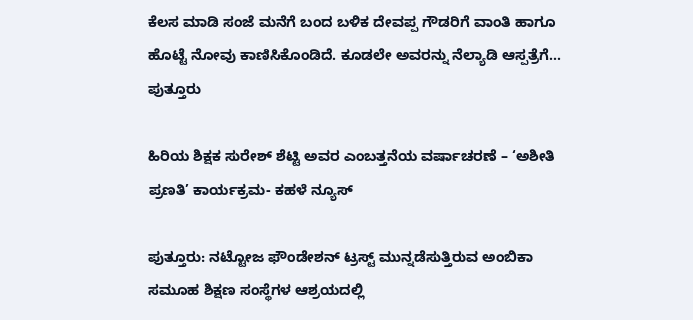ಕೆಲಸ ಮಾಡಿ ಸಂಜೆ ಮನೆಗೆ ಬಂದ ಬಳಿಕ ದೇವಪ್ಪ ಗೌಡರಿಗೆ ವಾಂತಿ ಹಾಗೂ ಹೊಟ್ಟೆ ನೋವು ಕಾಣಿಸಿಕೊಂಡಿದೆ. ಕೂಡಲೇ ಅವರನ್ನು ನೆಲ್ಯಾಡಿ ಆಸ್ಪತ್ರೆಗೆ...
ಪುತ್ತೂರು

ಹಿರಿಯ ಶಿಕ್ಷಕ ಸುರೇಶ್ ಶೆಟ್ಟಿ ಅವರ ಎಂಬತ್ತನೆಯ ವರ್ಷಾಚರಣೆ – ‘ಅಶೀತಿ ಪ್ರಣತಿ’ ಕಾರ್ಯಕ್ರಮ- ಕಹಳೆ ನ್ಯೂಸ್

ಪುತ್ತೂರು: ನಟ್ಟೋಜ ಫೌಂಡೇಶನ್ ಟ್ರಸ್ಟ್ ಮುನ್ನಡೆಸುತ್ತಿರುವ ಅಂಬಿಕಾ ಸಮೂಹ ಶಿಕ್ಷಣ ಸಂಸ್ಥೆಗಳ ಆಶ್ರಯದಲ್ಲಿ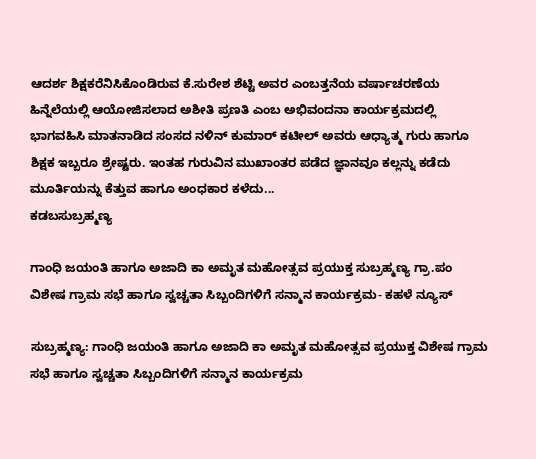ಆದರ್ಶ ಶಿಕ್ಷಕರೆನಿಸಿಕೊಂಡಿರುವ ಕೆ.ಸುರೇಶ ಶೆಟ್ಟಿ ಅವರ ಎಂಬತ್ತನೆಯ ವರ್ಷಾಚರಣೆಯ ಹಿನ್ನೆಲೆಯಲ್ಲಿ ಆಯೋಜಿಸಲಾದ ಅಶೀತಿ ಪ್ರಣತಿ ಎಂಬ ಅಭಿವಂದನಾ ಕಾರ್ಯಕ್ರಮದಲ್ಲಿ ಭಾಗವಹಿಸಿ ಮಾತನಾಡಿದ ಸಂಸದ ನಳಿನ್ ಕುಮಾರ್ ಕಟೀಲ್ ಅವರು ಆಧ್ಯಾತ್ಮ ಗುರು ಹಾಗೂ ಶಿಕ್ಷಕ ಇಬ್ಬರೂ ಶ್ರೇಷ್ಟರು. ಇಂತಹ ಗುರುವಿನ ಮುಖಾಂತರ ಪಡೆದ ಜ್ಞಾನವೂ ಕಲ್ಲನ್ನು ಕಡೆದು ಮೂರ್ತಿಯನ್ನು ಕೆತ್ತುವ ಹಾಗೂ ಅಂಧಕಾರ ಕಳೆದು...
ಕಡಬಸುಬ್ರಹ್ಮಣ್ಯ

ಗಾಂಧಿ ಜಯಂತಿ ಹಾಗೂ ಅಜಾದಿ ಕಾ ಅಮೃತ ಮಹೋತ್ಸವ ಪ್ರಯುಕ್ತ ಸುಬ್ರಹ್ಮಣ್ಯ ಗ್ರಾ.ಪಂ ವಿಶೇಷ ಗ್ರಾಮ ಸಭೆ ಹಾಗೂ ಸ್ವಚ್ಚತಾ ಸಿಬ್ಬಂದಿಗಳಿಗೆ ಸನ್ಮಾನ ಕಾರ್ಯಕ್ರಮ- ಕಹಳೆ ನ್ಯೂಸ್

ಸುಬ್ರಹ್ಮಣ್ಯ: ಗಾಂಧಿ ಜಯಂತಿ ಹಾಗೂ ಅಜಾದಿ ಕಾ ಅಮೃತ ಮಹೋತ್ಸವ ಪ್ರಯುಕ್ತ ವಿಶೇಷ ಗ್ರಾಮ ಸಭೆ ಹಾಗೂ ಸ್ವಚ್ಚತಾ ಸಿಬ್ಬಂದಿಗಳಿಗೆ ಸನ್ಮಾನ ಕಾರ್ಯಕ್ರಮ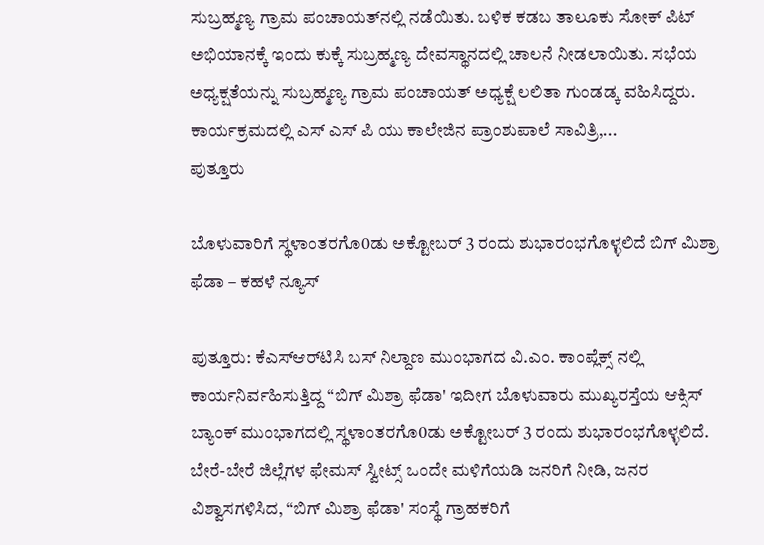ಸುಬ್ರಹ್ಮಣ್ಯ ಗ್ರಾಮ ಪಂಚಾಯತ್‍ನಲ್ಲಿ ನಡೆಯಿತು. ಬಳಿಕ ಕಡಬ ತಾಲೂಕು ಸೋಕ್ ಪಿಟ್ ಅಭಿಯಾನಕ್ಕೆ ಇಂದು ಕುಕ್ಕೆ ಸುಬ್ರಹ್ಮಣ್ಯ ದೇವಸ್ಥಾನದಲ್ಲಿ ಚಾಲನೆ ನೀಡಲಾಯಿತು. ಸಭೆಯ ಅಧ್ಯಕ್ಷತೆಯನ್ನು ಸುಬ್ರಹ್ಮಣ್ಯ ಗ್ರಾಮ ಪಂಚಾಯತ್ ಅಧ್ಯಕ್ಷೆ ಲಲಿತಾ ಗುಂಡಡ್ಕ ವಹಿಸಿದ್ದರು. ಕಾರ್ಯಕ್ರಮದಲ್ಲಿ ಎಸ್ ಎಸ್ ಪಿ ಯು ಕಾಲೇಜಿನ ಪ್ರಾಂಶುಪಾಲೆ ಸಾವಿತ್ರಿ,...
ಪುತ್ತೂರು

ಬೊಳುವಾರಿಗೆ ಸ್ಥಳಾಂತರಗೊ0ಡು ಅಕ್ಟೋಬರ್ 3 ರಂದು ಶುಭಾರಂಭಗೊಳ್ಳಲಿದೆ ಬಿಗ್ ಮಿಶ್ರಾ ಫೆಡಾ – ಕಹಳೆ ನ್ಯೂಸ್

ಪುತ್ತೂರು: ಕೆಎಸ್‌ಆರ್‌ಟಿಸಿ ಬಸ್ ನಿಲ್ದಾಣ ಮುಂಭಾಗದ ವಿ.ಎಂ. ಕಾಂಪ್ಲೆಕ್ಸ್ ನಲ್ಲಿ ಕಾರ್ಯನಿರ್ವಹಿಸುತ್ತಿದ್ದ “ಬಿಗ್ ಮಿಶ್ರಾ ಫೆಡಾ' ಇದೀಗ ಬೊಳುವಾರು ಮುಖ್ಯರಸ್ತೆಯ ಆಕ್ಸಿಸ್ ಬ್ಯಾಂಕ್ ಮುಂಭಾಗದಲ್ಲಿ ಸ್ಥಳಾಂತರಗೊ0ಡು ಅಕ್ಟೋಬರ್ 3 ರಂದು ಶುಭಾರಂಭಗೊಳ್ಳಲಿದೆ. ಬೇರೆ-ಬೇರೆ ಜಿಲ್ಲೆಗಳ ಫೇಮಸ್ ಸ್ವೀಟ್ಸ್ ಒಂದೇ ಮಳಿಗೆಯಡಿ ಜನರಿಗೆ ನೀಡಿ, ಜನರ ವಿಶ್ವಾಸಗಳಿಸಿದ, “ಬಿಗ್ ಮಿಶ್ರಾ ಫೆಡಾ' ಸಂಸ್ಥೆ ಗ್ರಾಹಕರಿಗೆ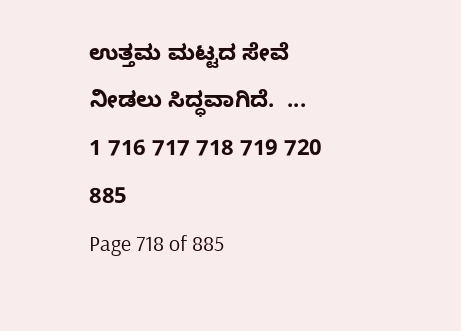ಉತ್ತಮ ಮಟ್ಟದ ಸೇವೆ ನೀಡಲು ಸಿದ್ಧವಾಗಿದೆ.  ...
1 716 717 718 719 720 885
Page 718 of 885